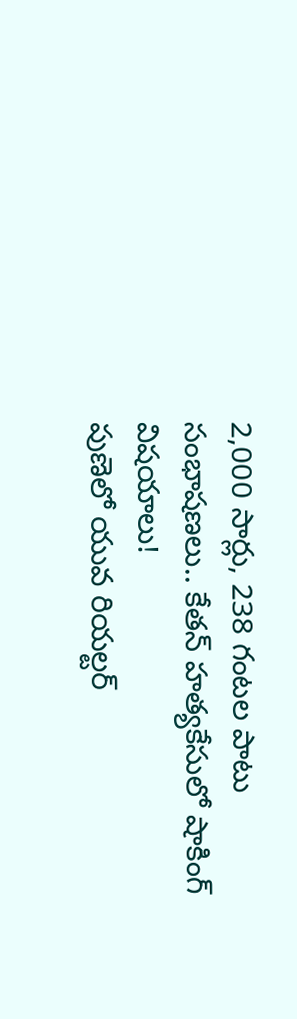2,000 సార్లు, 238 గంటల పాటు సంభాషణలు.. కేతన్ హత్యకేసులో షాకింగ్ విషయాలు!
పుణెలో యువ రియల్టర్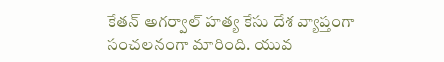కేతన్ అగర్వాల్ హత్య కేసు దేశ వ్యాప్తంగా సంచలనంగా మారింది. యువ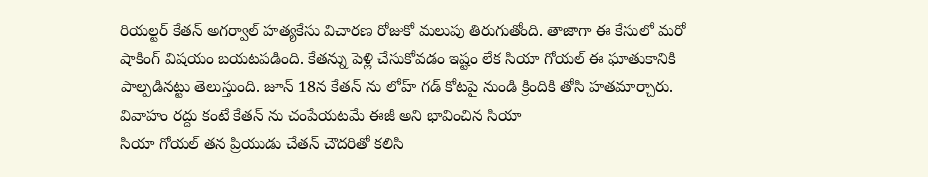రియల్టర్ కేతన్ అగర్వాల్ హత్యకేసు విచారణ రోజుకో మలుపు తిరుగుతోంది. తాజాగా ఈ కేసులో మరో షాకింగ్ విషయం బయటపడింది. కేతన్ను పెళ్లి చేసుకోవడం ఇష్టం లేక సియా గోయల్ ఈ ఘాతుకానికి పాల్పడినట్టు తెలుస్తుంది. జూన్ 18న కేతన్ ను లోహ్ గడ్ కోటపై నుండి క్రిందికి తోసి హతమార్చారు.
వివాహం రద్దు కంటే కేతన్ ను చంపేయటమే ఈజీ అని భావించిన సియా
సియా గోయల్ తన ప్రియుడు చేతన్ చౌదరితో కలిసి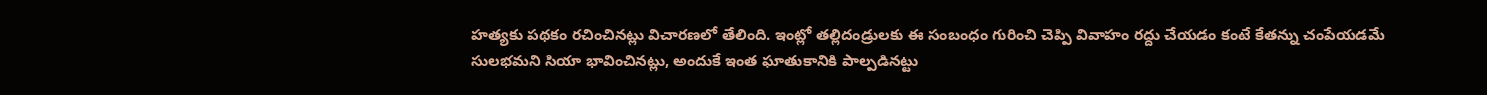హత్యకు పథకం రచించినట్లు విచారణలో తేలింది. ఇంట్లో తల్లిదండ్రులకు ఈ సంబంధం గురించి చెప్పి వివాహం రద్దు చేయడం కంటే కేతన్ను చంపేయడమే సులభమని సియా భావించినట్లు, అందుకే ఇంత ఘాతుకానికి పాల్పడినట్టు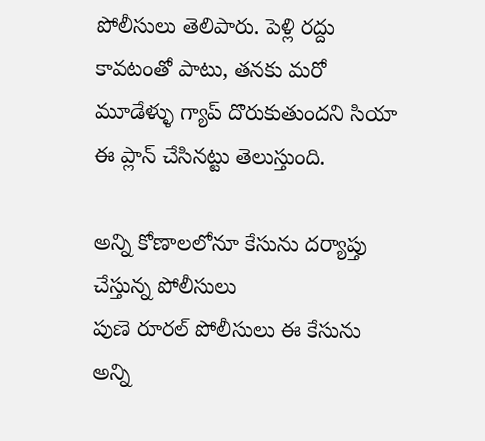పోలీసులు తెలిపారు. పెళ్లి రద్దు కావటంతో పాటు, తనకు మరో మూడేళ్ళు గ్యాప్ దొరుకుతుందని సియా ఈ ప్లాన్ చేసినట్టు తెలుస్తుంది.

అన్ని కోణాలలోనూ కేసును దర్యాప్తు చేస్తున్న పోలీసులు
పుణె రూరల్ పోలీసులు ఈ కేసును అన్ని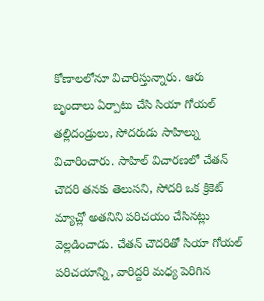కోణాలలోనూ విచారిస్తున్నారు. ఆరు బృందాలు ఏర్పాటు చేసి సియా గోయల్ తల్లిదండ్రులు, సోదరుడు సాహిల్ను విచారించారు. సాహిల్ విచారణలో చేతన్ చౌదరి తనకు తెలుసని, సోదరి ఒక క్రికెట్ మ్యాచ్లో అతనిని పరిచయం చేసినట్లు వెల్లడించాడు. చేతన్ చౌదరితో సియా గోయల్ పరిచయాన్ని, వారిద్దరి మధ్య పెరిగిన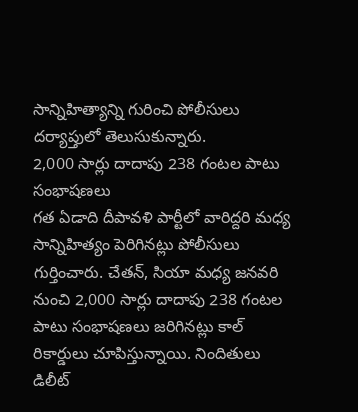సాన్నిహిత్యాన్ని గురించి పోలీసులు దర్యాప్తులో తెలుసుకున్నారు.
2,000 సార్లు దాదాపు 238 గంటల పాటు సంభాషణలు
గత ఏడాది దీపావళి పార్టీలో వారిద్దరి మధ్య సాన్నిహిత్యం పెరిగినట్లు పోలీసులు గుర్తించారు. చేతన్, సియా మధ్య జనవరి నుంచి 2,000 సార్లు దాదాపు 238 గంటల పాటు సంభాషణలు జరిగినట్లు కాల్ రికార్డులు చూపిస్తున్నాయి. నిందితులు డిలీట్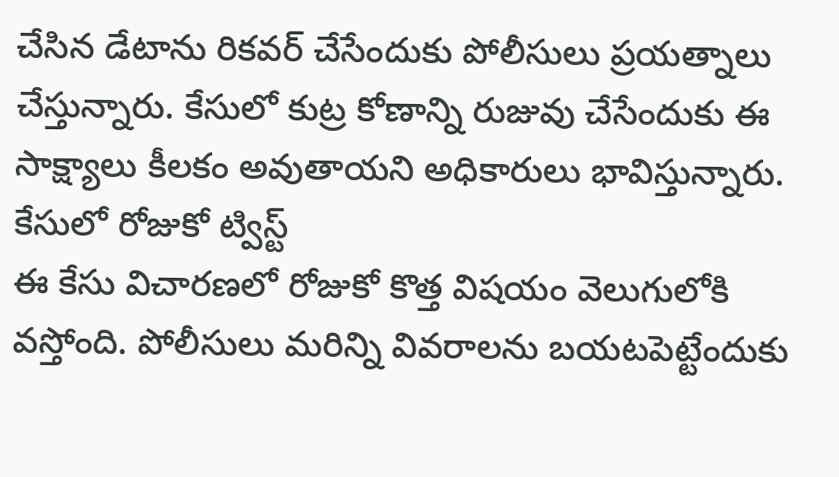చేసిన డేటాను రికవర్ చేసేందుకు పోలీసులు ప్రయత్నాలు చేస్తున్నారు. కేసులో కుట్ర కోణాన్ని రుజువు చేసేందుకు ఈ సాక్ష్యాలు కీలకం అవుతాయని అధికారులు భావిస్తున్నారు.
కేసులో రోజుకో ట్విస్ట్
ఈ కేసు విచారణలో రోజుకో కొత్త విషయం వెలుగులోకి వస్తోంది. పోలీసులు మరిన్ని వివరాలను బయటపెట్టేందుకు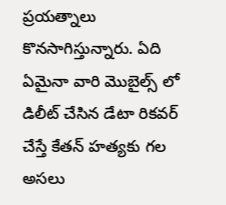ప్రయత్నాలు కొనసాగిస్తున్నారు. ఏది ఏమైనా వారి మొబైల్స్ లో డిలీట్ చేసిన డేటా రికవర్ చేస్తే కేతన్ హత్యకు గల అసలు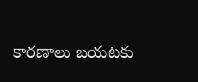కారణాలు బయటకు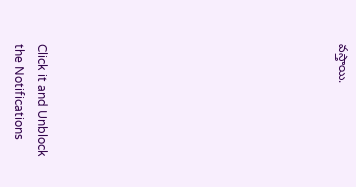వస్తాయి.












Click it and Unblock the Notifications